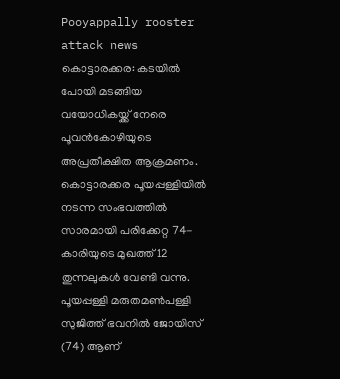Pooyappally rooster attack news
കൊട്ടാരക്കര: കടയിൽ പോയി മടങ്ങിയ വയോധികയ്ക്ക് നേരെ പൂവൻകോഴിയുടെ അപ്രതീക്ഷിത ആക്രമണം. കൊട്ടാരക്കര പൂയപ്പള്ളിയിൽ നടന്ന സംഭവത്തിൽ സാരമായി പരിക്കേറ്റ 74-കാരിയുടെ മുഖത്ത് 12 തുന്നലുകൾ വേണ്ടി വന്നു. പൂയപ്പള്ളി മരുതമൺപള്ളി സുജിത്ത് ഭവനിൽ ജോയിസ് (74) ആണ്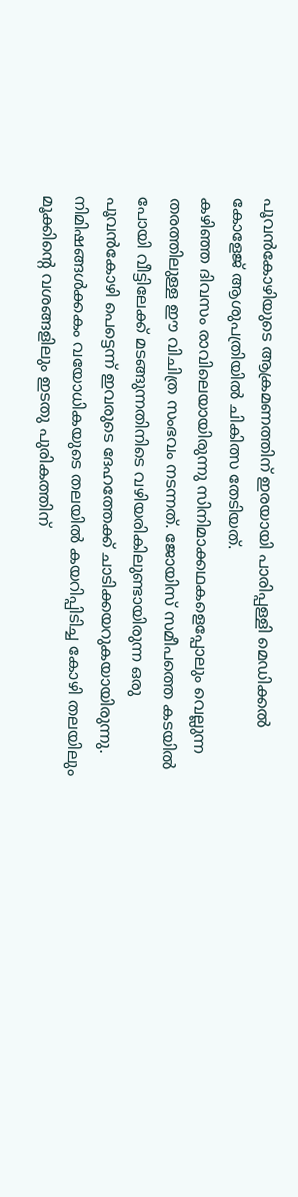പൂവൻകോഴിയുടെ ആക്രമണത്തിന് ഇരയായി പാരിപ്പള്ളി മെഡിക്കൽ കോളേജ് ആശുപത്രിയിൽ ചികിത്സ തേടിയത്.
കഴിഞ്ഞ ദിവസം രാവിലെയായിരുന്നു സിനിമാക്കഥകളെപ്പോലും വെല്ലുന്ന തരത്തിലുള്ള ഈ വിചിത്ര സംഭവം നടന്നത്. ജോയിസ് സമീപത്തെ കടയിൽ പോയി വീട്ടിലേക്ക് മടങ്ങുന്നതിനിടെ വഴിയരികിലുണ്ടായിരുന്ന ഒരു പൂവൻകോഴി പെട്ടെന്ന് ഇവരുടെ ദേഹത്തേക്ക് ചാടിക്കയറുകയായിരുന്നു. നിമിഷങ്ങൾക്കകം വയോധികയുടെ തലയിൽ കയറിപ്പിടിച്ച കോഴി തലയിലും മൂക്കിന്റെ വശങ്ങളിലും ഇടതു പുരികത്തിന്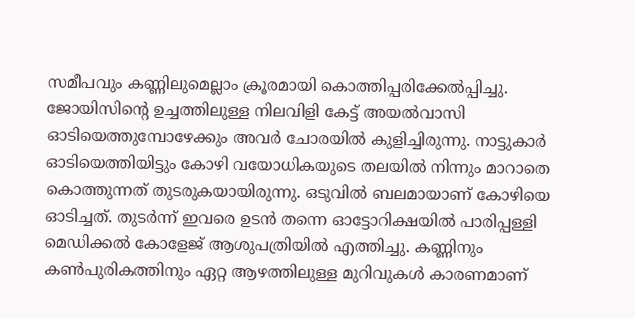സമീപവും കണ്ണിലുമെല്ലാം ക്രൂരമായി കൊത്തിപ്പരിക്കേൽപ്പിച്ചു.
ജോയിസിന്റെ ഉച്ചത്തിലുള്ള നിലവിളി കേട്ട് അയൽവാസി ഓടിയെത്തുമ്പോഴേക്കും അവർ ചോരയിൽ കുളിച്ചിരുന്നു. നാട്ടുകാർ ഓടിയെത്തിയിട്ടും കോഴി വയോധികയുടെ തലയിൽ നിന്നും മാറാതെ കൊത്തുന്നത് തുടരുകയായിരുന്നു. ഒടുവിൽ ബലമായാണ് കോഴിയെ ഓടിച്ചത്. തുടർന്ന് ഇവരെ ഉടൻ തന്നെ ഓട്ടോറിക്ഷയിൽ പാരിപ്പള്ളി മെഡിക്കൽ കോളേജ് ആശുപത്രിയിൽ എത്തിച്ചു. കണ്ണിനും കൺപുരികത്തിനും ഏറ്റ ആഴത്തിലുള്ള മുറിവുകൾ കാരണമാണ്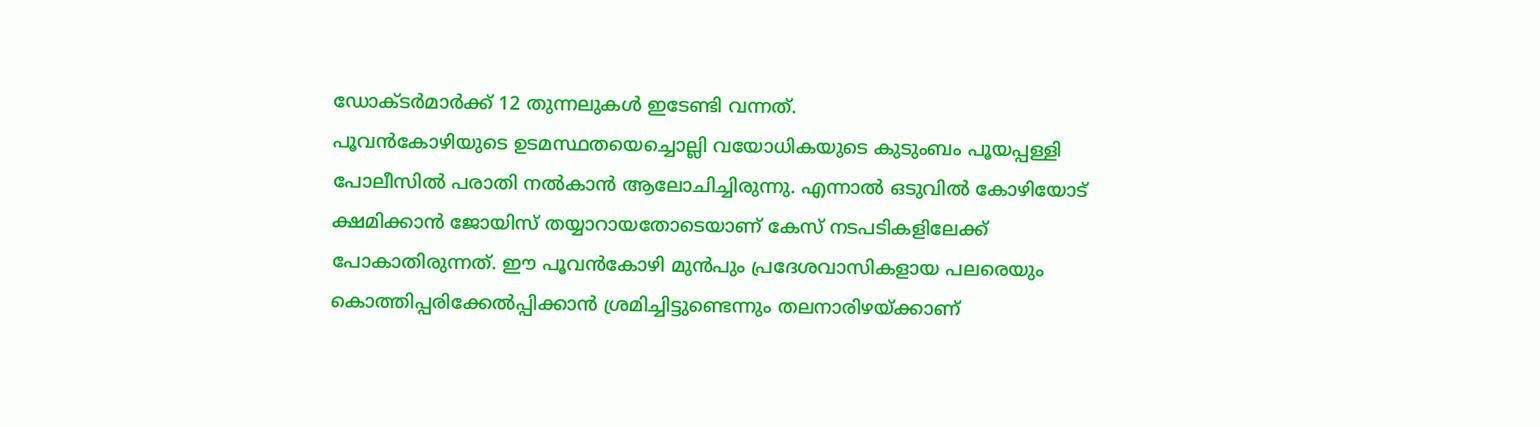ഡോക്ടർമാർക്ക് 12 തുന്നലുകൾ ഇടേണ്ടി വന്നത്.
പൂവൻകോഴിയുടെ ഉടമസ്ഥതയെച്ചൊല്ലി വയോധികയുടെ കുടുംബം പൂയപ്പള്ളി പോലീസിൽ പരാതി നൽകാൻ ആലോചിച്ചിരുന്നു. എന്നാൽ ഒടുവിൽ കോഴിയോട് ക്ഷമിക്കാൻ ജോയിസ് തയ്യാറായതോടെയാണ് കേസ് നടപടികളിലേക്ക് പോകാതിരുന്നത്. ഈ പൂവൻകോഴി മുൻപും പ്രദേശവാസികളായ പലരെയും കൊത്തിപ്പരിക്കേൽപ്പിക്കാൻ ശ്രമിച്ചിട്ടുണ്ടെന്നും തലനാരിഴയ്ക്കാണ്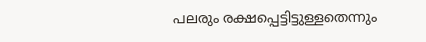പലരും രക്ഷപ്പെട്ടിട്ടുള്ളതെന്നും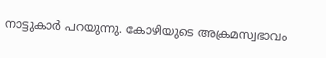നാട്ടുകാർ പറയുന്നു. കോഴിയുടെ അക്രമസ്വഭാവം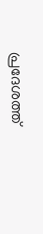പ്രദേശത്ത്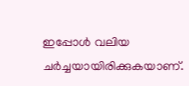ഇപ്പോൾ വലിയ ചർച്ചയായിരിക്കുകയാണ്.